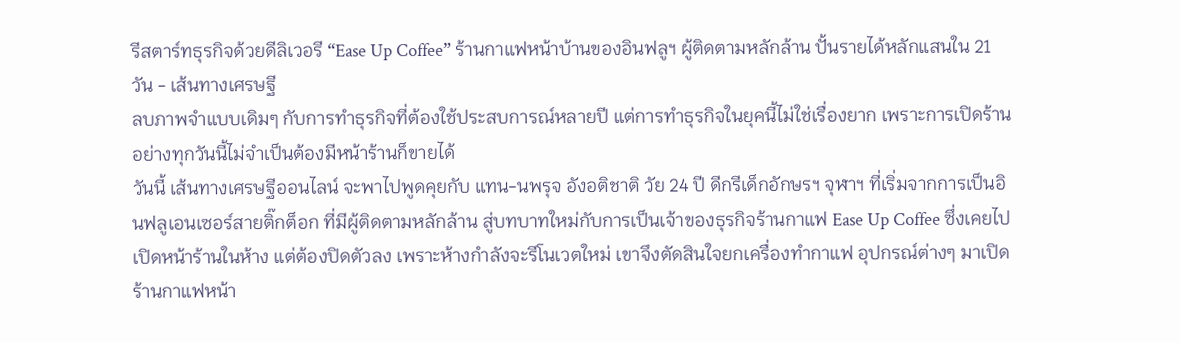รีสตาร์ทธุรกิจด้วยดีลิเวอรี “Ease Up Coffee” ร้านกาแฟหน้าบ้านของอินฟลูฯ ผู้ติดตามหลักล้าน ปั้นรายได้หลักแสนใน 21 วัน - เส้นทางเศรษฐี
ลบภาพจำแบบเดิมๆ กับการทำธุรกิจที่ต้องใช้ประสบการณ์หลายปี แต่การทำธุรกิจในยุคนี้ไม่ใช่เรื่องยาก เพราะการเปิดร้านอย่างทุกวันนี้ไม่จำเป็นต้องมีหน้าร้านก็ขายได้
วันนี้ เส้นทางเศรษฐีออนไลน์ จะพาไปพูดคุยกับ แทน-นพรุจ อังอติชาติ วัย 24 ปี ดีกรีเด็กอักษรฯ จุฬาฯ ที่เริ่มจากการเป็นอินฟลูเอนเซอร์สายติ๊กต็อก ที่มีผู้ติดตามหลักล้าน สู่บทบาทใหม่กับการเป็นเจ้าของธุรกิจร้านกาแฟ Ease Up Coffee ซึ่งเคยไปเปิดหน้าร้านในห้าง แต่ต้องปิดตัวลง เพราะห้างกำลังจะรีโนเวตใหม่ เขาจึงตัดสินใจยกเครื่องทำกาแฟ อุปกรณ์ต่างๆ มาเปิดร้านกาแฟหน้า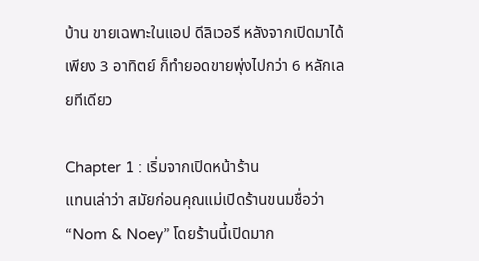บ้าน ขายเฉพาะในแอป ดีลิเวอรี หลังจากเปิดมาได้เพียง 3 อาทิตย์ ก็ทำยอดขายพุ่งไปกว่า 6 หลักเลยทีเดียว

Chapter 1 : เริ่มจากเปิดหน้าร้าน
แทนเล่าว่า สมัยก่อนคุณแม่เปิดร้านขนมชื่อว่า “Nom & Noey” โดยร้านนี้เปิดมาก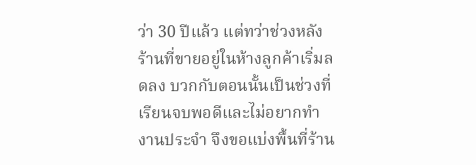ว่า 30 ปีแล้ว แต่ทว่าช่วงหลังร้านที่ขายอยู่ในห้างลูกค้าเริ่มลดลง บวกกับตอนนั้นเป็นช่วงที่เรียนจบพอดีและไม่อยากทำงานประจำ จึงขอแบ่งพื้นที่ร้าน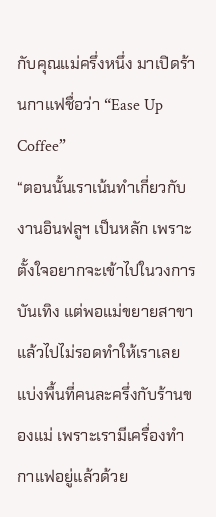กับคุณแม่ครึ่งหนึ่ง มาเปิดร้านกาแฟชื่อว่า “Ease Up Coffee”
“ตอนนั้นเราเน้นทำเกี่ยวกับงานอินฟลูฯ เป็นหลัก เพราะตั้งใจอยากจะเข้าไปในวงการบันเทิง แต่พอแม่ขยายสาขาแล้วไปไม่รอดทำให้เราเลยแบ่งพื้นที่คนละครึ่งกับร้านของแม่ เพราะเรามีเครื่องทำกาแฟอยู่แล้วด้วย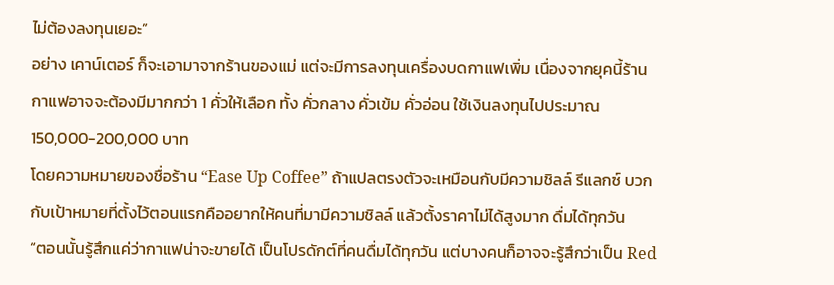ไม่ต้องลงทุนเยอะ”
อย่าง เคาน์เตอร์ ก็จะเอามาจากร้านของแม่ แต่จะมีการลงทุนเครื่องบดกาแฟเพิ่ม เนื่องจากยุคนี้ร้านกาแฟอาจจะต้องมีมากกว่า 1 คั่วให้เลือก ทั้ง คั่วกลาง คั่วเข้ม คั่วอ่อน ใช้เงินลงทุนไปประมาณ 150,000-200,000 บาท
โดยความหมายของชื่อร้าน “Ease Up Coffee” ถ้าแปลตรงตัวจะเหมือนกับมีความชิลล์ รีแลกซ์ บวกกับเป้าหมายที่ตั้งไว้ตอนแรกคืออยากให้คนที่มามีความชิลล์ แล้วตั้งราคาไม่ได้สูงมาก ดื่มได้ทุกวัน
“ตอนนั้นรู้สึกแค่ว่ากาแฟน่าจะขายได้ เป็นโปรดักต์ที่คนดื่มได้ทุกวัน แต่บางคนก็อาจจะรู้สึกว่าเป็น Red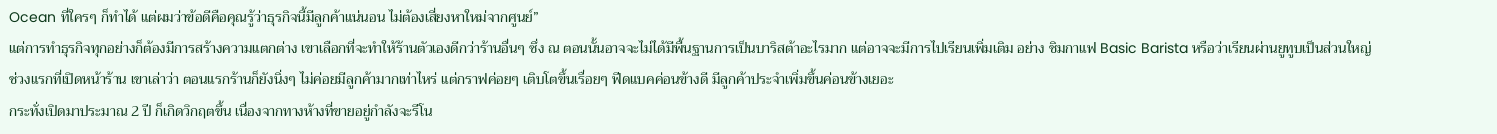Ocean ที่ใครๆ ก็ทำได้ แต่ผมว่าข้อดีคือคุณรู้ว่าธุรกิจนี้มีลูกค้าแน่นอน ไม่ต้องเสี่ยงหาใหม่จากศูนย์”
แต่การทำธุรกิจทุกอย่างก็ต้องมีการสร้างความแตกต่าง เขาเลือกที่จะทำให้ร้านตัวเองดีกว่าร้านอื่นๆ ซึ่ง ณ ตอนนั้นอาจจะไม่ได้มีพื้นฐานการเป็นบาริสต้าอะไรมาก แต่อาจจะมีการไปเรียนเพิ่มเติม อย่าง ชิมกาแฟ Basic Barista หรือว่าเรียนผ่านยูทูบเป็นส่วนใหญ่
ช่วงแรกที่เปิดหน้าร้าน เขาเล่าว่า ตอนแรกร้านก็ยังนิ่งๆ ไม่ค่อยมีลูกค้ามากเท่าไหร่ แต่กราฟค่อยๆ เติบโตขึ้นเรื่อยๆ ฟีดแบคค่อนข้างดี มีลูกค้าประจำเพิ่มขึ้นค่อนข้างเยอะ
กระทั่งเปิดมาประมาณ 2 ปี ก็เกิดวิกฤตขึ้น เนื่องจากทางห้างที่ขายอยู่กำลังจะรีโน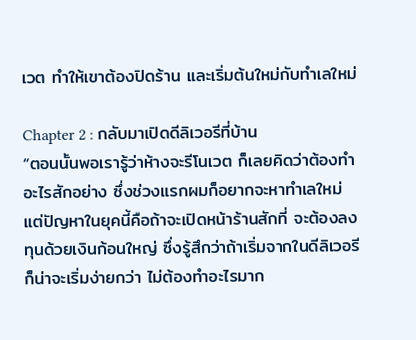เวต ทำให้เขาต้องปิดร้าน และเริ่มต้นใหม่กับทำเลใหม่

Chapter 2 : กลับมาเปิดดีลิเวอรีที่บ้าน
“ตอนนั้นพอเรารู้ว่าห้างจะรีโนเวต ก็เลยคิดว่าต้องทำอะไรสักอย่าง ซึ่งช่วงแรกผมก็อยากจะหาทำเลใหม่ แต่ปัญหาในยุคนี้คือถ้าจะเปิดหน้าร้านสักที่ จะต้องลงทุนด้วยเงินก้อนใหญ่ ซึ่งรู้สึกว่าถ้าเริ่มจากในดีลิเวอรีก็น่าจะเริ่มง่ายกว่า ไม่ต้องทำอะไรมาก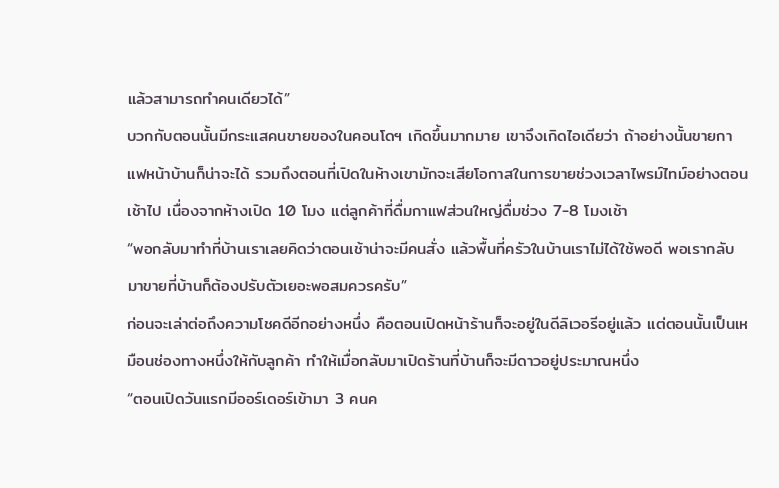แล้วสามารถทำคนเดียวได้”
บวกกับตอนนั้นมีกระแสคนขายของในคอนโดฯ เกิดขึ้นมากมาย เขาจึงเกิดไอเดียว่า ถ้าอย่างนั้นขายกาแฟหน้าบ้านก็น่าจะได้ รวมถึงตอนที่เปิดในห้างเขามักจะเสียโอกาสในการขายช่วงเวลาไพรม์ไทม์อย่างตอนเช้าไป เนื่องจากห้างเปิด 10 โมง แต่ลูกค้าที่ดื่มกาแฟส่วนใหญ่ดื่มช่วง 7-8 โมงเช้า
“พอกลับมาทำที่บ้านเราเลยคิดว่าตอนเช้าน่าจะมีคนสั่ง แล้วพื้นที่ครัวในบ้านเราไม่ได้ใช้พอดี พอเรากลับมาขายที่บ้านก็ต้องปรับตัวเยอะพอสมควรครับ”
ก่อนจะเล่าต่อถึงความโชคดีอีกอย่างหนึ่ง คือตอนเปิดหน้าร้านก็จะอยู่ในดีลิเวอรีอยู่แล้ว แต่ตอนนั้นเป็นเหมือนช่องทางหนึ่งให้กับลูกค้า ทำให้เมื่อกลับมาเปิดร้านที่บ้านก็จะมีดาวอยู่ประมาณหนึ่ง
“ตอนเปิดวันแรกมีออร์เดอร์เข้ามา 3 คนค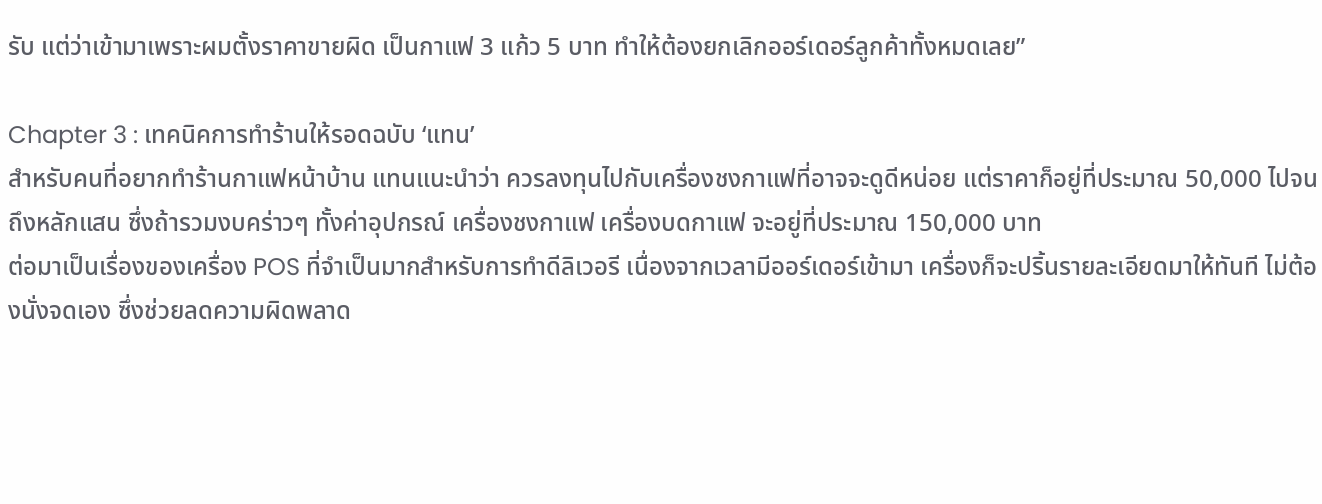รับ แต่ว่าเข้ามาเพราะผมตั้งราคาขายผิด เป็นกาแฟ 3 แก้ว 5 บาท ทำให้ต้องยกเลิกออร์เดอร์ลูกค้าทั้งหมดเลย”

Chapter 3 : เทคนิคการทำร้านให้รอดฉบับ ‘แทน’
สำหรับคนที่อยากทำร้านกาแฟหน้าบ้าน แทนแนะนำว่า ควรลงทุนไปกับเครื่องชงกาแฟที่อาจจะดูดีหน่อย แต่ราคาก็อยู่ที่ประมาณ 50,000 ไปจนถึงหลักแสน ซึ่งถ้ารวมงบคร่าวๆ ทั้งค่าอุปกรณ์ เครื่องชงกาแฟ เครื่องบดกาแฟ จะอยู่ที่ประมาณ 150,000 บาท
ต่อมาเป็นเรื่องของเครื่อง POS ที่จำเป็นมากสำหรับการทำดีลิเวอรี เนื่องจากเวลามีออร์เดอร์เข้ามา เครื่องก็จะปริ้นรายละเอียดมาให้ทันที ไม่ต้องนั่งจดเอง ซึ่งช่วยลดความผิดพลาด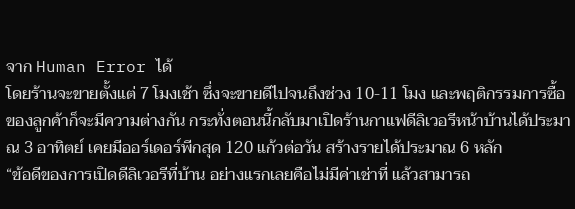จาก Human Error ได้
โดยร้านจะขายตั้งแต่ 7 โมงเช้า ซึ่งจะขายดีไปจนถึงช่วง 10-11 โมง และพฤติกรรมการซื้อของลูกค้าก็จะมีความต่างกัน กระทั่งตอนนี้กลับมาเปิดร้านกาแฟดีลิเวอรีหน้าบ้านได้ประมาณ 3 อาทิตย์ เคยมีออร์เดอร์พีกสุด 120 แก้วต่อวัน สร้างรายได้ประมาณ 6 หลัก
“ข้อดีของการเปิดดีลิเวอรีที่บ้าน อย่างแรกเลยคือไม่มีค่าเช่าที่ แล้วสามารถ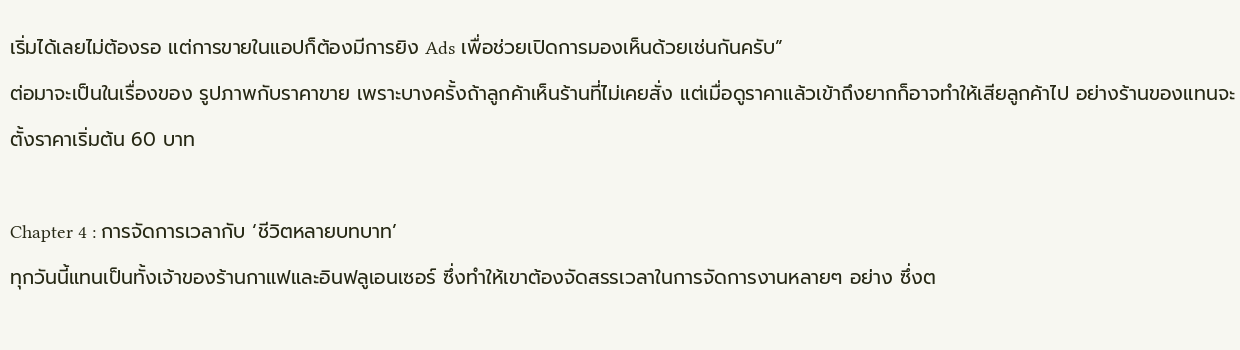เริ่มได้เลยไม่ต้องรอ แต่การขายในแอปก็ต้องมีการยิง Ads เพื่อช่วยเปิดการมองเห็นด้วยเช่นกันครับ”
ต่อมาจะเป็นในเรื่องของ รูปภาพกับราคาขาย เพราะบางครั้งถ้าลูกค้าเห็นร้านที่ไม่เคยสั่ง แต่เมื่อดูราคาแล้วเข้าถึงยากก็อาจทำให้เสียลูกค้าไป อย่างร้านของแทนจะตั้งราคาเริ่มต้น 60 บาท

Chapter 4 : การจัดการเวลากับ ‘ชีวิตหลายบทบาท’
ทุกวันนี้แทนเป็นทั้งเจ้าของร้านกาแฟและอินฟลูเอนเซอร์ ซึ่งทำให้เขาต้องจัดสรรเวลาในการจัดการงานหลายๆ อย่าง ซึ่งต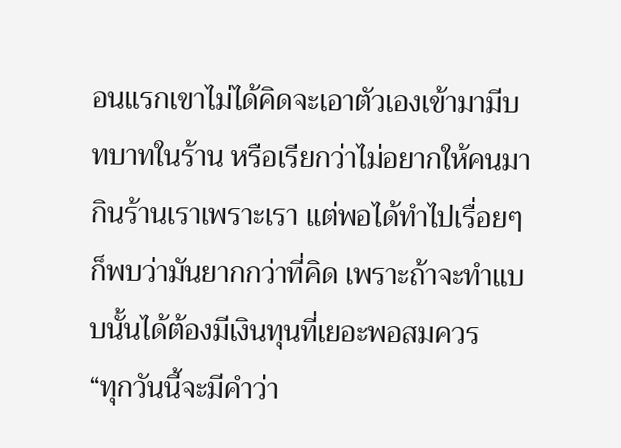อนแรกเขาไม่ได้คิดจะเอาตัวเองเข้ามามีบทบาทในร้าน หรือเรียกว่าไม่อยากให้คนมากินร้านเราเพราะเรา แต่พอได้ทำไปเรื่อยๆ ก็พบว่ามันยากกว่าที่คิด เพราะถ้าจะทำแบบนั้นได้ต้องมีเงินทุนที่เยอะพอสมควร
“ทุกวันนี้จะมีคำว่า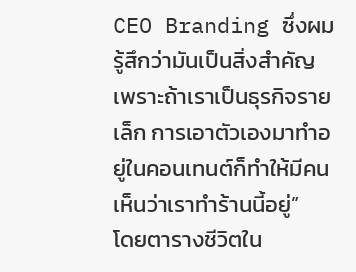CEO Branding ซึ่งผมรู้สึกว่ามันเป็นสิ่งสำคัญ เพราะถ้าเราเป็นธุรกิจรายเล็ก การเอาตัวเองมาทำอยู่ในคอนเทนต์ก็ทำให้มีคนเห็นว่าเราทำร้านนี้อยู่”
โดยตารางชีวิตใน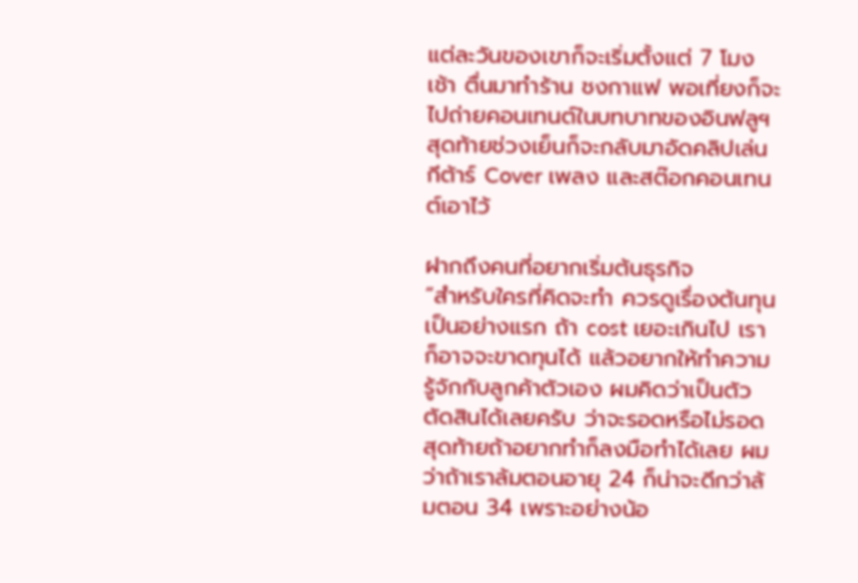แต่ละวันของเขาก็จะเริ่มตั้งแต่ 7 โมงเช้า ตื่นมาทำร้าน ชงกาแฟ พอเที่ยงก็จะไปถ่ายคอนเทนต์ในบทบาทของอินฟลูฯ สุดท้ายช่วงเย็นก็จะกลับมาอัดคลิปเล่นกีต้าร์ Cover เพลง และสต๊อกคอนเทนต์เอาไว้

ฝากถึงคนที่อยากเริ่มต้นธุรกิจ
“สำหรับใครที่คิดจะทำ ควรดูเรื่องต้นทุนเป็นอย่างแรก ถ้า cost เยอะเกินไป เราก็อาจจะขาดทุนได้ แล้วอยากให้ทำความรู้จักกับลูกค้าตัวเอง ผมคิดว่าเป็นตัวตัดสินได้เลยครับ ว่าจะรอดหรือไม่รอด
สุดท้ายถ้าอยากทำก็ลงมือทำได้เลย ผมว่าถ้าเราล้มตอนอายุ 24 ก็น่าจะดีกว่าล้มตอน 34 เพราะอย่างน้อ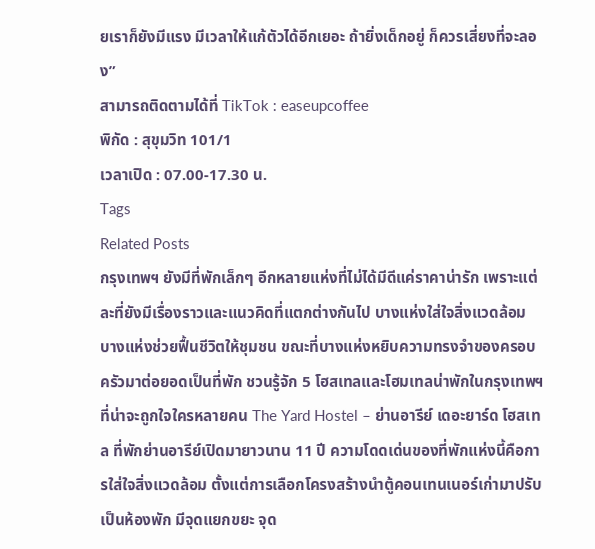ยเราก็ยังมีแรง มีเวลาให้แก้ตัวได้อีกเยอะ ถ้ายิ่งเด็กอยู่ ก็ควรเสี่ยงที่จะลอง”
สามารถติดตามได้ที่ TikTok : easeupcoffee
พิกัด : สุขุมวิท 101/1
เวลาเปิด : 07.00-17.30 น.
Tags
Related Posts
กรุงเทพฯ ยังมีที่พักเล็กๆ อีกหลายแห่งที่ไม่ได้มีดีแค่ราคาน่ารัก เพราะแต่ละที่ยังมีเรื่องราวและแนวคิดที่แตกต่างกันไป บางแห่งใส่ใจสิ่งแวดล้อม บางแห่งช่วยฟื้นชีวิตให้ชุมชน ขณะที่บางแห่งหยิบความทรงจำของครอบครัวมาต่อยอดเป็นที่พัก ชวนรู้จัก 5 โฮสเทลและโฮมเทลน่าพักในกรุงเทพฯ ที่น่าจะถูกใจใครหลายคน The Yard Hostel – ย่านอารีย์ เดอะยาร์ด โฮสเทล ที่พักย่านอารีย์เปิดมายาวนาน 11 ปี ความโดดเด่นของที่พักแห่งนี้คือการใส่ใจสิ่งแวดล้อม ตั้งแต่การเลือกโครงสร้างนำตู้คอนเทนเนอร์เก่ามาปรับเป็นห้องพัก มีจุดแยกขยะ จุด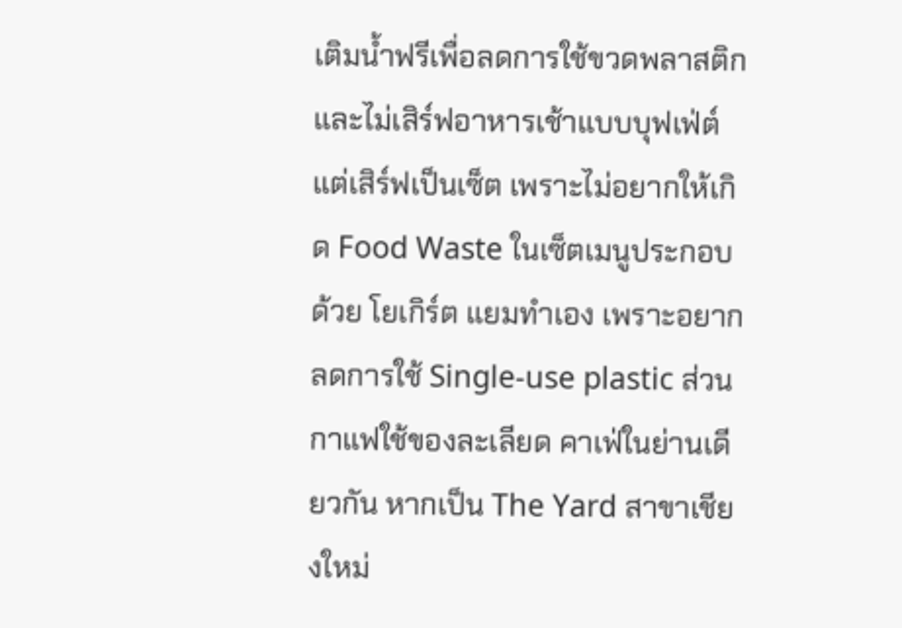เติมน้ำฟรีเพื่อลดการใช้ขวดพลาสติก และไม่เสิร์ฟอาหารเช้าแบบบุฟเฟ่ต์ แต่เสิร์ฟเป็นเซ็ต เพราะไม่อยากให้เกิด Food Waste ในเซ็ตเมนูประกอบด้วย โยเกิร์ต แยมทำเอง เพราะอยากลดการใช้ Single-use plastic ส่วนกาแฟใช้ของละเลียด คาเฟ่ในย่านเดียวกัน หากเป็น The Yard สาขาเชียงใหม่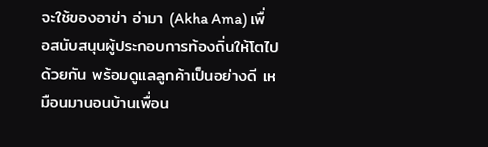จะใช้ของอาข่า อ่ามา (Akha Ama) เพื่อสนับสนุนผู้ประกอบการท้องถิ่นให้โตไปด้วยกัน พร้อมดูแลลูกค้าเป็นอย่างดี เหมือนมานอนบ้านเพื่อน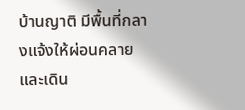บ้านญาติ มีพื้นที่กลางแจ้งให้ผ่อนคลาย และเดิน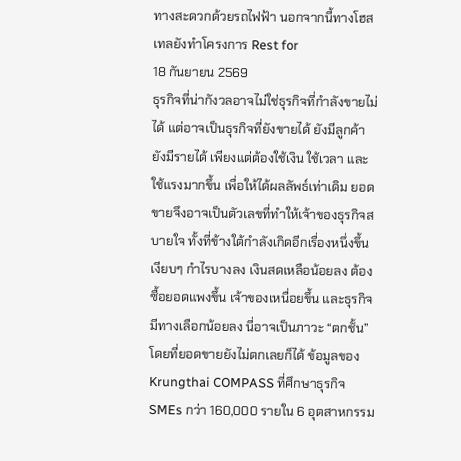ทางสะดวกด้วยรถไฟฟ้า นอกจากนี้ทางโฮสเทลยังทำโครงการ Rest for
18 กันยายน 2569
ธุรกิจที่น่ากังวลอาจไม่ใช่ธุรกิจที่กำลังขายไม่ได้ แต่อาจเป็นธุรกิจที่ยังขายได้ ยังมีลูกค้า ยังมีรายได้ เพียงแต่ต้องใช้เงิน ใช้เวลา และใช้แรงมากขึ้น เพื่อให้ได้ผลลัพธ์เท่าเดิม ยอดขายจึงอาจเป็นตัวเลขที่ทำให้เจ้าของธุรกิจสบายใจ ทั้งที่ข้างใต้กำลังเกิดอีกเรื่องหนึ่งขึ้นเงียบๆ กำไรบางลง เงินสดเหลือน้อยลง ต้องซื้อยอดแพงขึ้น เจ้าของเหนื่อยขึ้น และธุรกิจมีทางเลือกน้อยลง นี่อาจเป็นภาวะ “ตกชั้น” โดยที่ยอดขายยังไม่ตกเลยก็ได้ ข้อมูลของ Krungthai COMPASS ที่ศึกษาธุรกิจ SMEs กว่า 160,000 รายใน 6 อุตสาหกรรม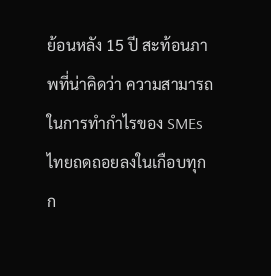ย้อนหลัง 15 ปี สะท้อนภาพที่น่าคิดว่า ความสามารถในการทำกำไรของ SMEs ไทยถดถอยลงในเกือบทุกก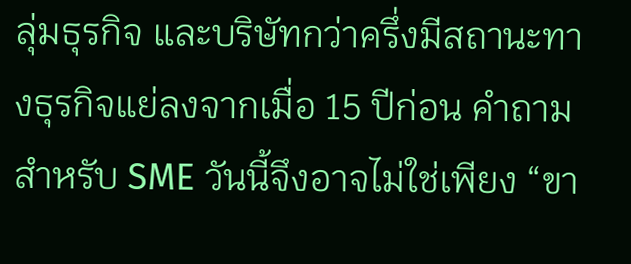ลุ่มธุรกิจ และบริษัทกว่าครึ่งมีสถานะทางธุรกิจแย่ลงจากเมื่อ 15 ปีก่อน คำถามสำหรับ SME วันนี้จึงอาจไม่ใช่เพียง “ขา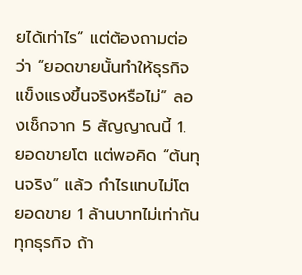ยได้เท่าไร” แต่ต้องถามต่อว่า “ยอดขายนั้นทำให้ธุรกิจแข็งแรงขึ้นจริงหรือไม่” ลองเช็กจาก 5 สัญญาณนี้ 1. ยอดขายโต แต่พอคิด “ต้นทุนจริง” แล้ว กำไรแทบไม่โต ยอดขาย 1 ล้านบาทไม่เท่ากันทุกธุรกิจ ถ้า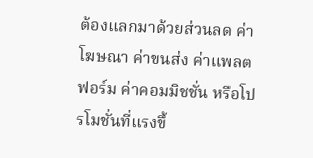ต้องแลกมาด้วยส่วนลด ค่าโฆษณา ค่าขนส่ง ค่าแพลตฟอร์ม ค่าคอมมิชชั่น หรือโปรโมชั่นที่แรงขึ้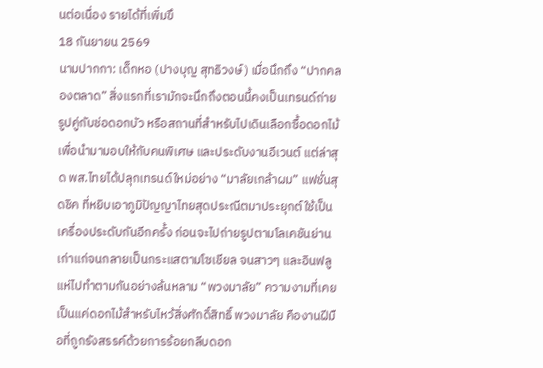นต่อเนื่อง รายได้ที่เพิ่มขึ
18 กันยายน 2569
นามปากกา: เด็กหอ (ปางบุญ สุทธิวงษ์) เมื่อนึกถึง “ปากคลองตลาด” สิ่งแรกที่เรามักจะนึกถึงตอนนี้คงเป็นเทรนด์ถ่ายรูปคู่กับช่อดอกบัว หรือสถานที่สำหรับไปเดินเลือกซื้อดอกไม้เพื่อนำมามอบให้กับคนพิเศษ และประดับงานอีเวนต์ แต่ล่าสุด พส.ไทยได้ปลุกเทรนด์ใหม่อย่าง “มาลัยเกล้าผม” แฟชั่นสุดชิค ที่หยิบเอาภูมิปัญญาไทยสุดประณีตมาประยุกต์ใช้เป็นเครื่องประดับกันอีกครั้ง ก่อนจะไปถ่ายรูปตามโลเคชันย่านเก่าแก่จนกลายเป็นกระแสตามโซเชียล จนสาวๆ และอินฟลูแห่ไปทำตามกันอย่างล้นหลาม “พวงมาลัย” ความงามที่เคยเป็นแค่ดอกไม้สำหรับไหว้สิ่งศักดิ์สิทธิ์ พวงมาลัย คืองานฝีมือที่ถูกรังสรรค์ด้วยการร้อยกลีบดอก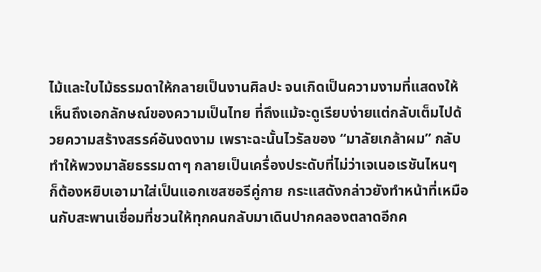ไม้และใบไม้ธรรมดาให้กลายเป็นงานศิลปะ จนเกิดเป็นความงามที่แสดงให้เห็นถึงเอกลักษณ์ของความเป็นไทย ที่ถึงแม้จะดูเรียบง่ายแต่กลับเต็มไปด้วยความสร้างสรรค์อันงดงาม เพราะฉะนั้นไวรัลของ “มาลัยเกล้าผม” กลับทำให้พวงมาลัยธรรมดาๆ กลายเป็นเครื่องประดับที่ไม่ว่าเจเนอเรชันไหนๆ ก็ต้องหยิบเอามาใส่เป็นแอกเซสซอรีคู่กาย กระแสดังกล่าวยังทำหน้าที่เหมือนกับสะพานเชื่อมที่ชวนให้ทุกคนกลับมาเดินปากคลองตลาดอีกค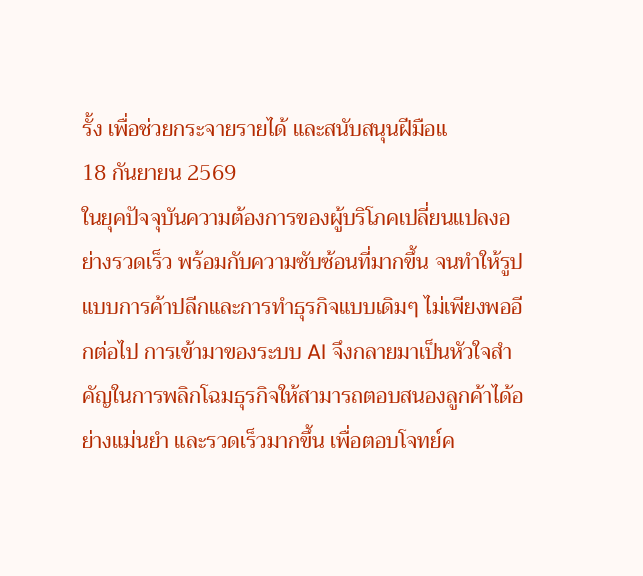รั้ง เพื่อช่วยกระจายรายได้ และสนับสนุนฝีมือแ
18 กันยายน 2569
ในยุคปัจจุบันความต้องการของผู้บริโภคเปลี่ยนแปลงอย่างรวดเร็ว พร้อมกับความซับซ้อนที่มากขึ้น จนทำให้รูปแบบการค้าปลีกและการทำธุรกิจแบบเดิมๆ ไม่เพียงพออีกต่อไป การเข้ามาของระบบ AI จึงกลายมาเป็นหัวใจสำคัญในการพลิกโฉมธุรกิจให้สามารถตอบสนองลูกค้าได้อย่างแม่นยำ และรวดเร็วมากขึ้น เพื่อตอบโจทย์ค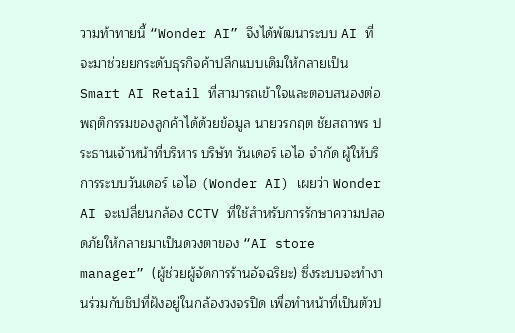วามท้าทายนี้ “Wonder AI” จึงได้พัฒนาระบบ AI ที่จะมาช่วยยกระดับธุรกิจค้าปลีกแบบเดิมให้กลายเป็น Smart AI Retail ที่สามารถเข้าใจและตอบสนองต่อพฤติกรรมของลูกค้าได้ด้วยข้อมูล นายวรกฤต ชัยสถาพร ประธานเจ้าหน้าที่บริหาร บริษัท วันเดอร์ เอไอ จำกัด ผู้ให้บริการระบบวันเดอร์ เอไอ (Wonder AI) เผยว่า Wonder AI จะเปลี่ยนกล้อง CCTV ที่ใช้สำหรับการรักษาความปลอดภัยให้กลายมาเป็นดวงตาของ “AI store manager” (ผู้ช่วยผู้จัดการร้านอัจฉริยะ) ซึ่งระบบจะทำงานร่วมกับชิปที่ฝังอยู่ในกล้องวงจรปิด เพื่อทำหน้าที่เป็นตัวป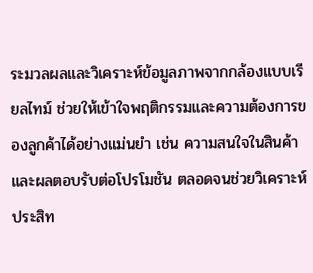ระมวลผลและวิเคราะห์ข้อมูลภาพจากกล้องแบบเรียลไทม์ ช่วยให้เข้าใจพฤติกรรมและความต้องการของลูกค้าได้อย่างแม่นยำ เช่น ความสนใจในสินค้า และผลตอบรับต่อโปรโมชัน ตลอดจนช่วยวิเคราะห์ประสิท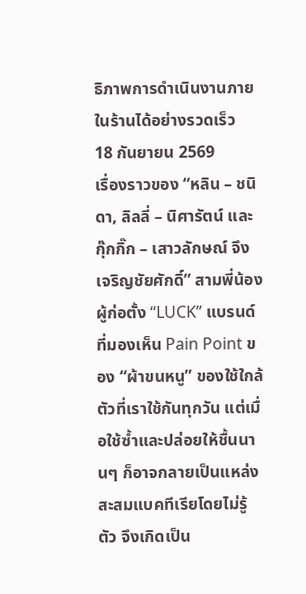ธิภาพการดำเนินงานภายในร้านได้อย่างรวดเร็ว
18 กันยายน 2569
เรื่องราวของ “หลิน – ชนิดา, ลิลลี่ – นิศารัตน์ และ กุ๊กกิ๊ก – เสาวลักษณ์ จึงเจริญชัยศักดิ์” สามพี่น้องผู้ก่อตั้ง “LUCK” แบรนด์ที่มองเห็น Pain Point ของ “ผ้าขนหนู” ของใช้ใกล้ตัวที่เราใช้กันทุกวัน แต่เมื่อใช้ซ้ำและปล่อยให้ชื้นนานๆ ก็อาจกลายเป็นแหล่งสะสมแบคทีเรียโดยไม่รู้ตัว จึงเกิดเป็น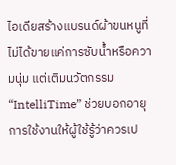ไอเดียสร้างแบรนด์ผ้าขนหนูที่ไม่ได้ขายแค่การซับน้ำหรือความนุ่ม แต่เติมนวัตกรรม “IntelliTime” ช่วยบอกอายุการใช้งานให้ผู้ใช้รู้ว่าควรเป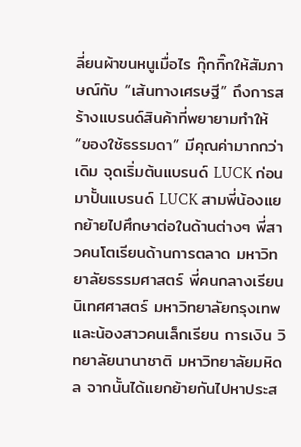ลี่ยนผ้าขนหนูเมื่อไร กุ๊กกิ๊กให้สัมภาษณ์กับ “เส้นทางเศรษฐี” ถึงการสร้างแบรนด์สินค้าที่พยายามทำให้ “ของใช้ธรรมดา” มีคุณค่ามากกว่าเดิม จุดเริ่มต้นแบรนด์ LUCK ก่อนมาปั้นแบรนด์ LUCK สามพี่น้องแยกย้ายไปศึกษาต่อในด้านต่างๆ พี่สาวคนโตเรียนด้านการตลาด มหาวิทยาลัยธรรมศาสตร์ พี่คนกลางเรียนนิเทศศาสตร์ มหาวิทยาลัยกรุงเทพ และน้องสาวคนเล็กเรียน การเงิน วิทยาลัยนานาชาติ มหาวิทยาลัยมหิดล จากนั้นได้แยกย้ายกันไปหาประส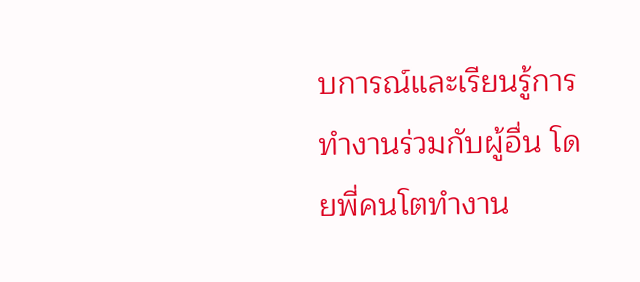บการณ์และเรียนรู้การทำงานร่วมกับผู้อื่น โดยพี่คนโตทำงาน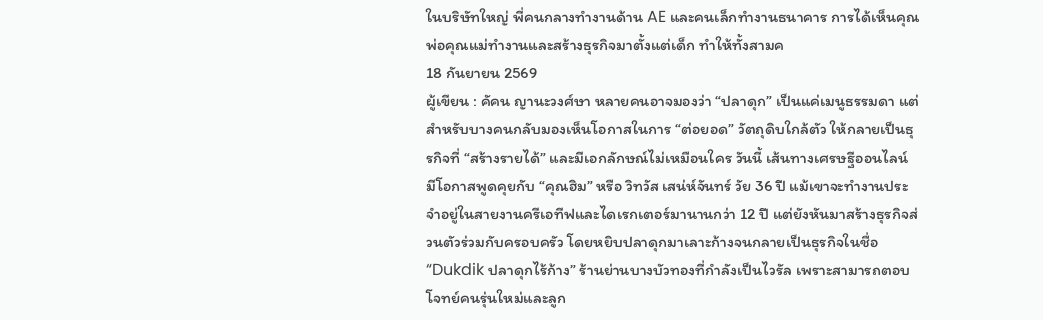ในบริษัทใหญ่ พี่คนกลางทำงานด้าน AE และคนเล็กทำงานธนาคาร การได้เห็นคุณพ่อคุณแม่ทำงานและสร้างธุรกิจมาตั้งแต่เด็ก ทำให้ทั้งสามค
18 กันยายน 2569
ผู้เขียน : คัคน ญานะวงศ์ษา หลายคนอาจมองว่า “ปลาดุก” เป็นแค่เมนูธรรมดา แต่สำหรับบางคนกลับมองเห็นโอกาสในการ “ต่อยอด” วัตถุดิบใกล้ตัว ให้กลายเป็นธุรกิจที่ “สร้างรายได้” และมีเอกลักษณ์ไม่เหมือนใคร วันนี้ เส้นทางเศรษฐีออนไลน์ มีโอกาสพูดคุยกับ “คุณฮิม” หรือ วิทวัส เสน่ห์จันทร์ วัย 36 ปี แม้เขาจะทำงานประจำอยู่ในสายงานครีเอทีฟและไดเรกเตอร์มานานกว่า 12 ปี แต่ยังหันมาสร้างธุรกิจส่วนตัวร่วมกับครอบครัว โดยหยิบปลาดุกมาเลาะก้างจนกลายเป็นธุรกิจในชื่อ “Dukdik ปลาดุกไร้ก้าง” ร้านย่านบางบัวทองที่กำลังเป็นไวรัล เพราะสามารถตอบโจทย์คนรุ่นใหม่และลูก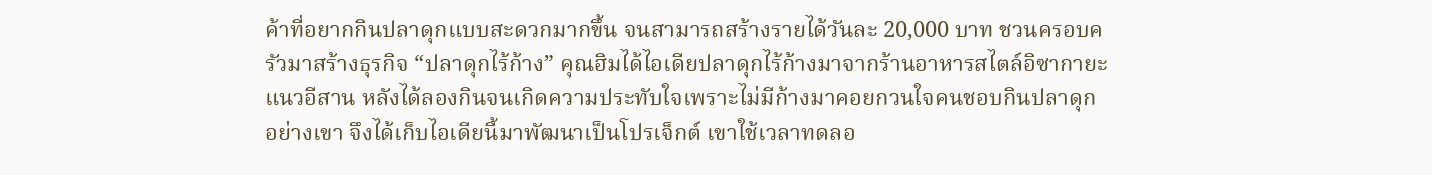ค้าที่อยากกินปลาดุกแบบสะดวกมากขึ้น จนสามารถสร้างรายได้วันละ 20,000 บาท ชวนครอบครัวมาสร้างธุรกิจ “ปลาดุกไร้ก้าง” คุณฮิมได้ไอเดียปลาดุกไร้ก้างมาจากร้านอาหารสไตล์อิซากายะแนวอีสาน หลังได้ลองกินจนเกิดความประทับใจเพราะไม่มีก้างมาคอยกวนใจคนชอบกินปลาดุกอย่างเขา จึงได้เก็บไอเดียนี้มาพัฒนาเป็นโปรเจ็กต์ เขาใช้เวลาทดลอ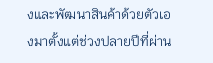งและพัฒนาสินค้าด้วยตัวเองมาตั้งแต่ช่วงปลายปีที่ผ่าน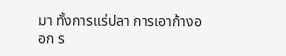มา ทั้งการแร่ปลา การเอาก้างออก ร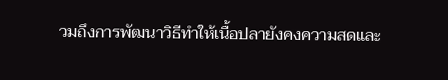วมถึงการพัฒนาวิธีทำให้เนื้อปลายังคงความสดและ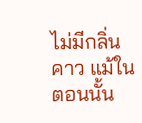ไม่มีกลิ่นคาว แม้ในตอนนั้น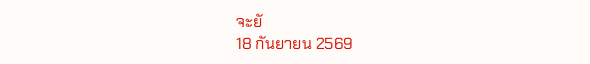จะยั
18 กันยายน 2569